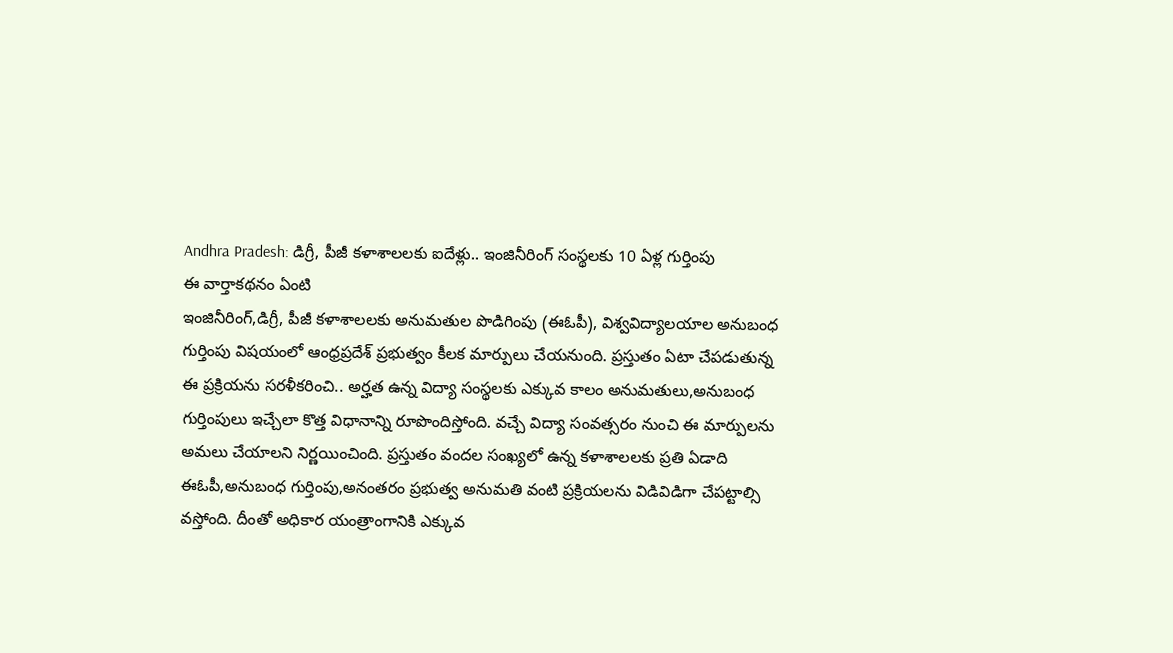Andhra Pradesh: డిగ్రీ, పీజీ కళాశాలలకు ఐదేళ్లు.. ఇంజినీరింగ్ సంస్థలకు 10 ఏళ్ల గుర్తింపు
ఈ వార్తాకథనం ఏంటి
ఇంజినీరింగ్,డిగ్రీ, పీజీ కళాశాలలకు అనుమతుల పొడిగింపు (ఈఓపీ), విశ్వవిద్యాలయాల అనుబంధ గుర్తింపు విషయంలో ఆంధ్రప్రదేశ్ ప్రభుత్వం కీలక మార్పులు చేయనుంది. ప్రస్తుతం ఏటా చేపడుతున్న ఈ ప్రక్రియను సరళీకరించి.. అర్హత ఉన్న విద్యా సంస్థలకు ఎక్కువ కాలం అనుమతులు,అనుబంధ గుర్తింపులు ఇచ్చేలా కొత్త విధానాన్ని రూపొందిస్తోంది. వచ్చే విద్యా సంవత్సరం నుంచి ఈ మార్పులను అమలు చేయాలని నిర్ణయించింది. ప్రస్తుతం వందల సంఖ్యలో ఉన్న కళాశాలలకు ప్రతి ఏడాది ఈఓపీ,అనుబంధ గుర్తింపు,అనంతరం ప్రభుత్వ అనుమతి వంటి ప్రక్రియలను విడివిడిగా చేపట్టాల్సి వస్తోంది. దీంతో అధికార యంత్రాంగానికి ఎక్కువ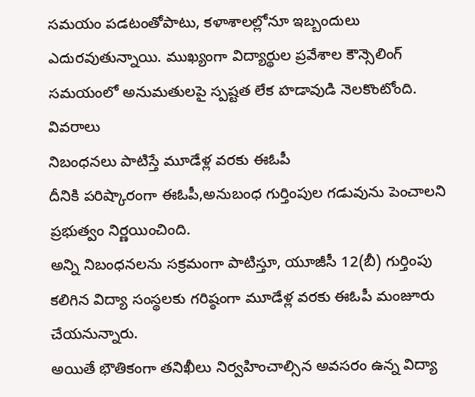సమయం పడటంతోపాటు, కళాశాలల్లోనూ ఇబ్బందులు ఎదురవుతున్నాయి. ముఖ్యంగా విద్యార్థుల ప్రవేశాల కౌన్సెలింగ్ సమయంలో అనుమతులపై స్పష్టత లేక హడావుడి నెలకొంటోంది.
వివరాలు
నిబంధనలు పాటిస్తే మూడేళ్ల వరకు ఈఓపీ
దీనికి పరిష్కారంగా ఈఓపీ,అనుబంధ గుర్తింపుల గడువును పెంచాలని ప్రభుత్వం నిర్ణయించింది.
అన్ని నిబంధనలను సక్రమంగా పాటిస్తూ, యూజీసీ 12(బీ) గుర్తింపు కలిగిన విద్యా సంస్థలకు గరిష్ఠంగా మూడేళ్ల వరకు ఈఓపీ మంజూరు చేయనున్నారు.
అయితే భౌతికంగా తనిఖీలు నిర్వహించాల్సిన అవసరం ఉన్న విద్యా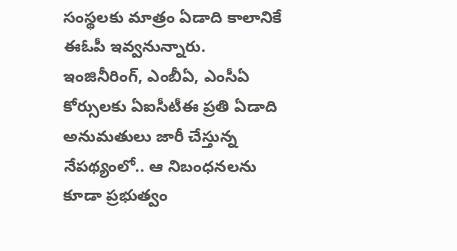సంస్థలకు మాత్రం ఏడాది కాలానికే ఈఓపీ ఇవ్వనున్నారు.
ఇంజినీరింగ్, ఎంబీఏ, ఎంసీఏ కోర్సులకు ఏఐసీటీఈ ప్రతి ఏడాది అనుమతులు జారీ చేస్తున్న నేపథ్యంలో.. ఆ నిబంధనలను కూడా ప్రభుత్వం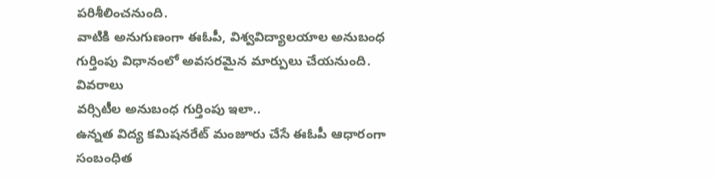పరిశీలించనుంది.
వాటికి అనుగుణంగా ఈఓపీ, విశ్వవిద్యాలయాల అనుబంధ గుర్తింపు విధానంలో అవసరమైన మార్పులు చేయనుంది.
వివరాలు
వర్సిటీల అనుబంధ గుర్తింపు ఇలా..
ఉన్నత విద్య కమిషనరేట్ మంజూరు చేసే ఈఓపీ ఆధారంగా సంబంధిత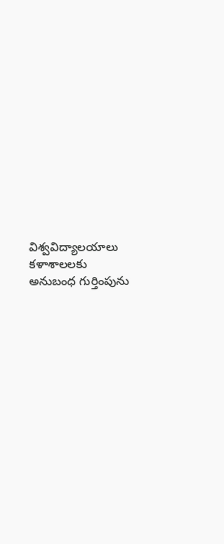విశ్వవిద్యాలయాలు కళాశాలలకు అనుబంధ గుర్తింపును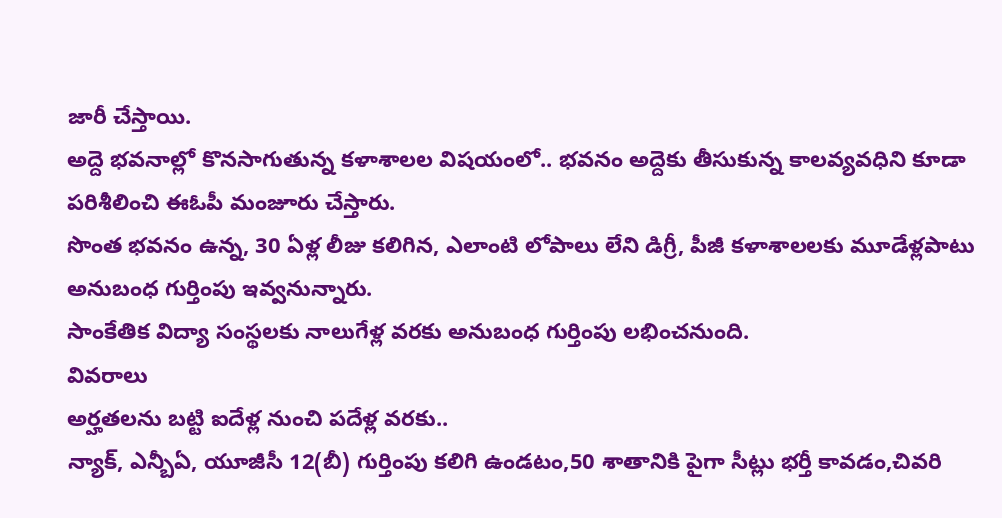జారీ చేస్తాయి.
అద్దె భవనాల్లో కొనసాగుతున్న కళాశాలల విషయంలో.. భవనం అద్దెకు తీసుకున్న కాలవ్యవధిని కూడా పరిశీలించి ఈఓపీ మంజూరు చేస్తారు.
సొంత భవనం ఉన్న, 30 ఏళ్ల లీజు కలిగిన, ఎలాంటి లోపాలు లేని డిగ్రీ, పీజీ కళాశాలలకు మూడేళ్లపాటు అనుబంధ గుర్తింపు ఇవ్వనున్నారు.
సాంకేతిక విద్యా సంస్థలకు నాలుగేళ్ల వరకు అనుబంధ గుర్తింపు లభించనుంది.
వివరాలు
అర్హతలను బట్టి ఐదేళ్ల నుంచి పదేళ్ల వరకు..
న్యాక్, ఎన్బీఏ, యూజీసీ 12(బీ) గుర్తింపు కలిగి ఉండటం,50 శాతానికి పైగా సీట్లు భర్తీ కావడం,చివరి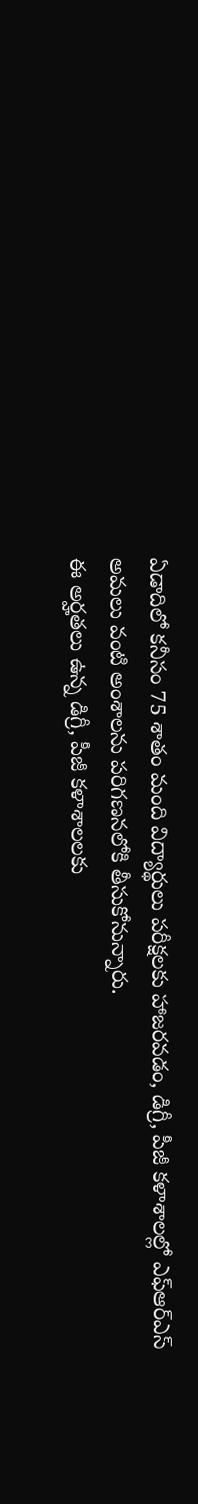ఏడాదిలో కనీసం 75 శాతం మంది విద్యార్థులు పరీక్షలకు హాజరవడం, డిగ్రీ, పీజీ కళాశాలల్లో ఎఫ్ఆర్ఎస్ అమలు వంటి అంశాలను పరిగణనలోకి తీసుకోనున్నారు.
ఈ అర్హతలు ఉన్న డిగ్రీ, పీజీ కళాశాలలకు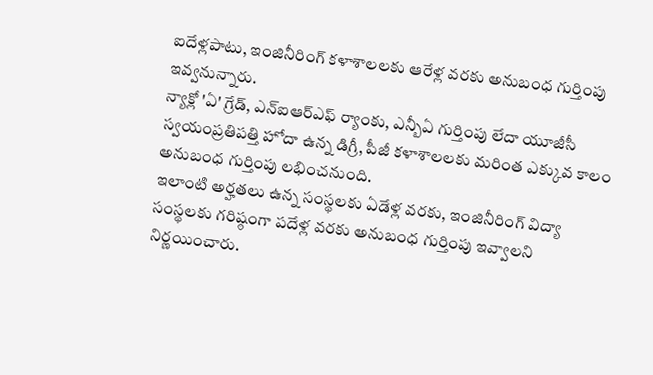ఐదేళ్లపాటు, ఇంజినీరింగ్ కళాశాలలకు ఆరేళ్ల వరకు అనుబంధ గుర్తింపు ఇవ్వనున్నారు.
న్యాక్లో 'ఏ' గ్రేడ్, ఎన్ఐఆర్ఎఫ్ ర్యాంకు, ఎన్బీఏ గుర్తింపు లేదా యూజీసీ స్వయంప్రతిపత్తి హోదా ఉన్న డిగ్రీ, పీజీ కళాశాలలకు మరింత ఎక్కువ కాలం అనుబంధ గుర్తింపు లభించనుంది.
ఇలాంటి అర్హతలు ఉన్న సంస్థలకు ఏడేళ్ల వరకు, ఇంజినీరింగ్ విద్యా సంస్థలకు గరిష్ఠంగా పదేళ్ల వరకు అనుబంధ గుర్తింపు ఇవ్వాలని నిర్ణయించారు.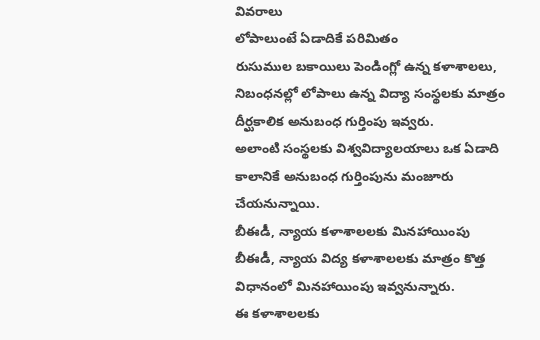వివరాలు
లోపాలుంటే ఏడాదికే పరిమితం
రుసుముల బకాయిలు పెండింగ్లో ఉన్న కళాశాలలు, నిబంధనల్లో లోపాలు ఉన్న విద్యా సంస్థలకు మాత్రం దీర్ఘకాలిక అనుబంధ గుర్తింపు ఇవ్వరు.
అలాంటి సంస్థలకు విశ్వవిద్యాలయాలు ఒక ఏడాది కాలానికే అనుబంధ గుర్తింపును మంజూరు చేయనున్నాయి.
బీఈడీ, న్యాయ కళాశాలలకు మినహాయింపు
బీఈడీ, న్యాయ విద్య కళాశాలలకు మాత్రం కొత్త విధానంలో మినహాయింపు ఇవ్వనున్నారు.
ఈ కళాశాలలకు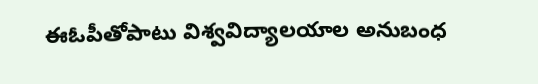ఈఓపీతోపాటు విశ్వవిద్యాలయాల అనుబంధ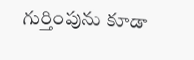గుర్తింపును కూడా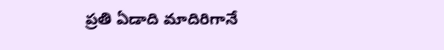ప్రతి ఏడాది మాదిరిగానే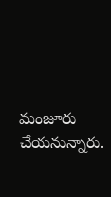మంజూరు చేయనున్నారు.